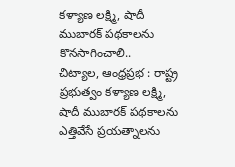కళ్యాణ లక్ష్మి, షాదీ ముబారక్ పథకాలను కొనసాగించాలి..
చిట్యాల, ఆంధ్రప్రభ : రాష్ట్ర ప్రభుత్వం కళ్యాణ లక్ష్మి, షాదీ ముబారక్ పథకాలను ఎత్తివేసే ప్రయత్నాలను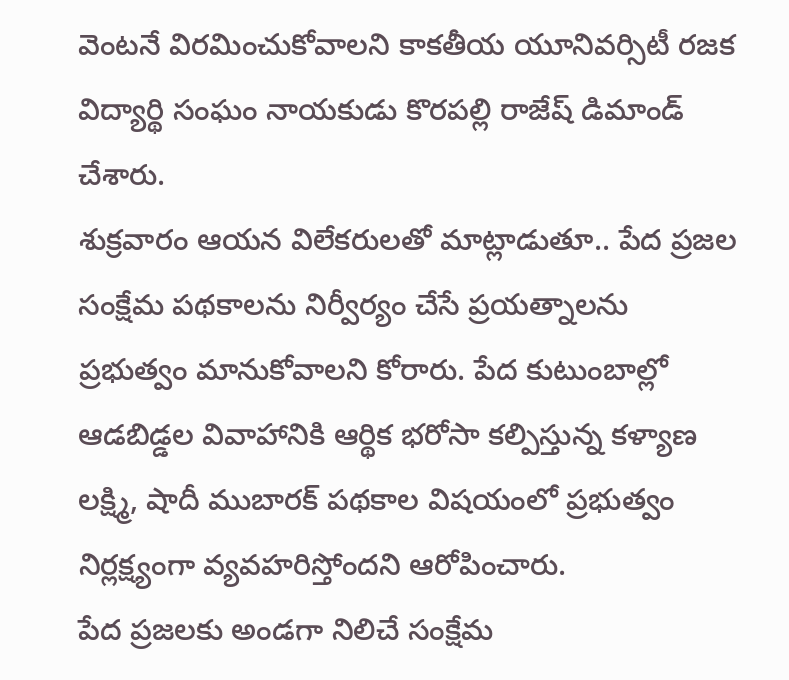వెంటనే విరమించుకోవాలని కాకతీయ యూనివర్సిటీ రజక విద్యార్థి సంఘం నాయకుడు కొరపల్లి రాజేష్ డిమాండ్ చేశారు.
శుక్రవారం ఆయన విలేకరులతో మాట్లాడుతూ.. పేద ప్రజల సంక్షేమ పథకాలను నిర్వీర్యం చేసే ప్రయత్నాలను ప్రభుత్వం మానుకోవాలని కోరారు. పేద కుటుంబాల్లో ఆడబిడ్డల వివాహానికి ఆర్థిక భరోసా కల్పిస్తున్న కళ్యాణ లక్ష్మి, షాదీ ముబారక్ పథకాల విషయంలో ప్రభుత్వం నిర్లక్ష్యంగా వ్యవహరిస్తోందని ఆరోపించారు.
పేద ప్రజలకు అండగా నిలిచే సంక్షేమ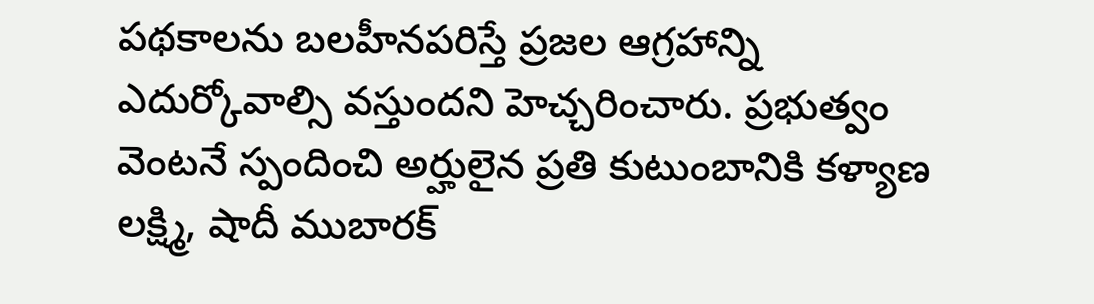పథకాలను బలహీనపరిస్తే ప్రజల ఆగ్రహాన్ని ఎదుర్కోవాల్సి వస్తుందని హెచ్చరించారు. ప్రభుత్వం వెంటనే స్పందించి అర్హులైన ప్రతి కుటుంబానికి కళ్యాణ లక్ష్మి, షాదీ ముబారక్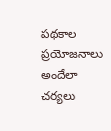పథకాల ప్రయోజనాలు అందేలా చర్యలు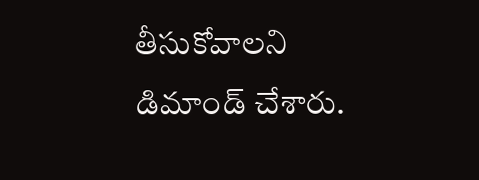తీసుకోవాలని డిమాండ్ చేశారు.